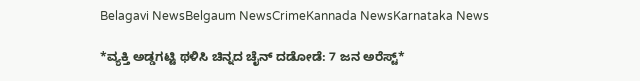Belagavi NewsBelgaum NewsCrimeKannada NewsKarnataka News

*ವ್ಯಕ್ತಿ ಅಡ್ಡಗಟ್ಟಿ ಥಳಿಸಿ ಚಿನ್ನದ ಚೈನ್ ದಡೋಡೆ: 7 ಜನ ಅರೆಸ್ಟ್*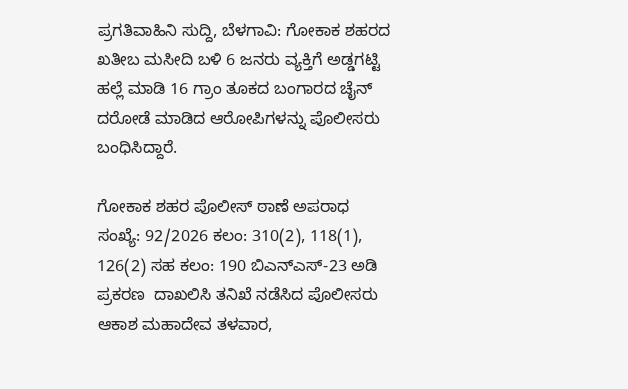ಪ್ರಗತಿವಾಹಿನಿ ಸುದ್ದಿ, ಬೆಳಗಾವಿ: ಗೋಕಾಕ ಶಹರದ ಖತೀಬ ಮಸೀದಿ ಬಳಿ 6 ಜನರು ವ್ಯಕ್ತಿಗೆ ಅಡ್ಡಗಟ್ಟಿ ಹಲ್ಲೆ ಮಾಡಿ 16 ಗ್ರಾಂ ತೂಕದ ಬಂಗಾರದ ಚೈನ್ ದರೋಡೆ ಮಾಡಿದ ಆರೋಪಿಗಳನ್ನು ಪೊಲೀಸರು ಬಂಧಿಸಿದ್ದಾರೆ.

ಗೋಕಾಕ ಶಹರ ಪೊಲೀಸ್ ಠಾಣೆ ಅಪರಾಧ ಸಂಖ್ಯೆ: 92/2026 ಕಲಂ: 310(2), 118(1), 126(2) ಸಹ ಕಲಂ: 190 ಬಿಎನ್‌ಎಸ್-23 ಅಡಿ ಪ್ರಕರಣ  ದಾಖಲಿಸಿ ತನಿಖೆ ನಡೆಸಿದ ಪೊಲೀಸರು ಆಕಾಶ ಮಹಾದೇವ ತಳವಾರ,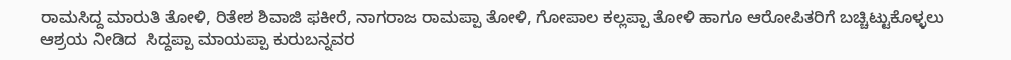ರಾಮಸಿದ್ದ ಮಾರುತಿ ತೋಳಿ, ರಿತೇಶ ಶಿವಾಜಿ ಫಕೀರೆ, ನಾಗರಾಜ ರಾಮಪ್ಪಾ ತೋಳಿ, ಗೋಪಾಲ ಕಲ್ಲಪ್ಪಾ ತೋಳಿ ಹಾಗೂ ಆರೋಪಿತರಿಗೆ ಬಚ್ಚಿಟ್ಟುಕೊಳ್ಳಲು ಆಶ್ರಯ ನೀಡಿದ  ಸಿದ್ದಪ್ಪಾ ಮಾಯಪ್ಪಾ ಕುರುಬನ್ನವರ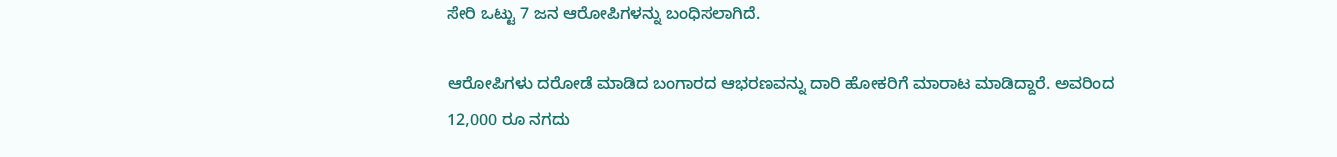ಸೇರಿ ಒಟ್ಟು 7 ಜನ ಆರೋಪಿಗಳನ್ನು ಬಂಧಿಸಲಾಗಿದೆ.

ಆರೋಪಿಗಳು ದರೋಡೆ ಮಾಡಿದ ಬಂಗಾರದ ಆಭರಣವನ್ನು ದಾರಿ ಹೋಕರಿಗೆ ಮಾರಾಟ ಮಾಡಿದ್ದಾರೆ. ಅವರಿಂದ 12,000 ರೂ ನಗದು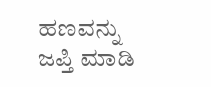ಹಣವನ್ನು ಜಪ್ತಿ ಮಾಡಿ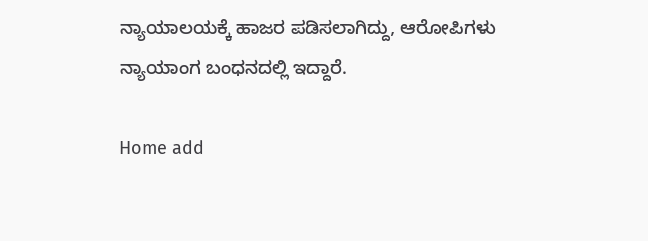ನ್ಯಾಯಾಲಯಕ್ಕೆ ಹಾಜರ ಪಡಿಸಲಾಗಿದ್ದು, ಆರೋಪಿಗಳು ನ್ಯಾಯಾಂಗ ಬಂಧನದಲ್ಲಿ ಇದ್ದಾರೆ.

Home add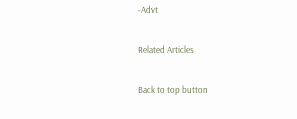-Advt

Related Articles

Back to top button